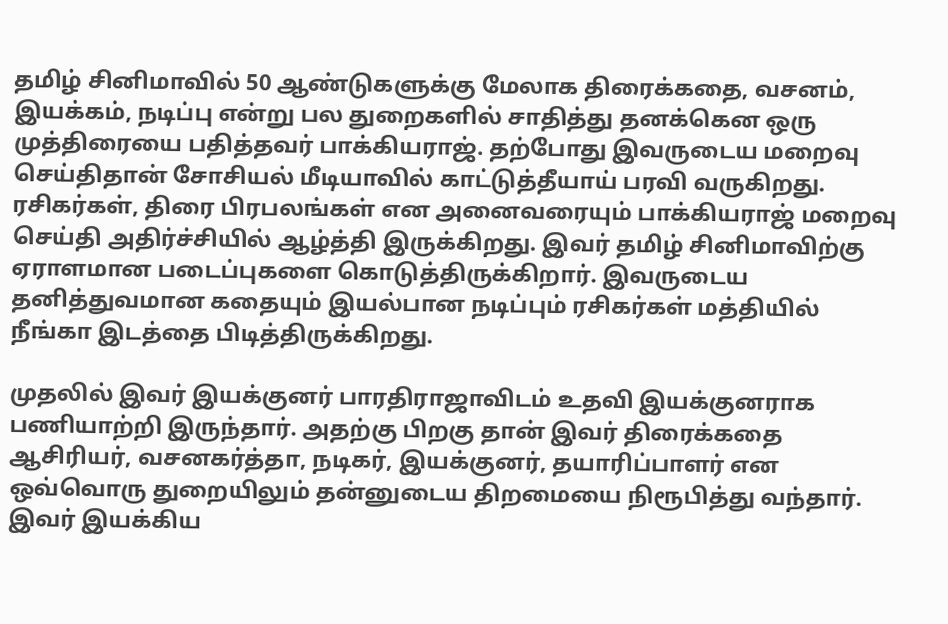தமிழ் சினிமாவில் 50 ஆண்டுகளுக்கு மேலாக திரைக்கதை, வசனம், இயக்கம், நடிப்பு என்று பல துறைகளில் சாதித்து தனக்கென ஒரு முத்திரையை பதித்தவர் பாக்கியராஜ். தற்போது இவருடைய மறைவு செய்திதான் சோசியல் மீடியாவில் காட்டுத்தீயாய் பரவி வருகிறது. ரசிகர்கள், திரை பிரபலங்கள் என அனைவரையும் பாக்கியராஜ் மறைவு செய்தி அதிர்ச்சியில் ஆழ்த்தி இருக்கிறது. இவர் தமிழ் சினிமாவிற்கு ஏராளமான படைப்புகளை கொடுத்திருக்கிறார். இவருடைய தனித்துவமான கதையும் இயல்பான நடிப்பும் ரசிகர்கள் மத்தியில் நீங்கா இடத்தை பிடித்திருக்கிறது.

முதலில் இவர் இயக்குனர் பாரதிராஜாவிடம் உதவி இயக்குனராக பணியாற்றி இருந்தார். அதற்கு பிறகு தான் இவர் திரைக்கதை ஆசிரியர், வசனகர்த்தா, நடிகர், இயக்குனர், தயாரிப்பாளர் என ஒவ்வொரு துறையிலும் தன்னுடைய திறமையை நிரூபித்து வந்தார். இவர் இயக்கிய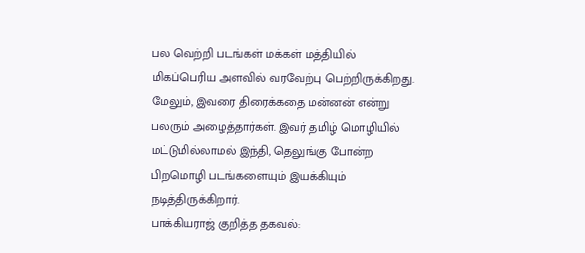பல வெற்றி படங்கள் மக்கள் மத்தியில் மிகப்பெரிய அளவில் வரவேற்பு பெற்றிருக்கிறது. மேலும், இவரை திரைக்கதை மன்னன் என்று பலரும் அழைத்தார்கள். இவர் தமிழ் மொழியில் மட்டுமில்லாமல் இந்தி, தெலுங்கு போன்ற பிறமொழி படங்களையும் இயக்கியும் நடித்திருக்கிறார்.
பாக்கியராஜ் குறித்த தகவல்: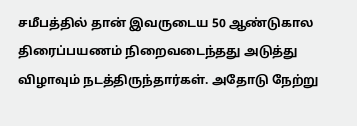சமீபத்தில் தான் இவருடைய 50 ஆண்டுகால திரைப்பயணம் நிறைவடைந்தது அடுத்து விழாவும் நடத்திருந்தார்கள். அதோடு நேற்று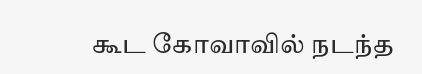கூட கோவாவில் நடந்த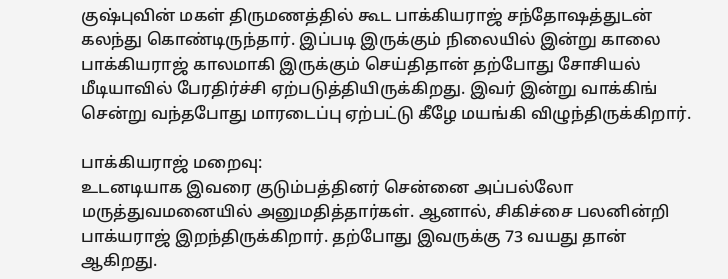குஷ்புவின் மகள் திருமணத்தில் கூட பாக்கியராஜ் சந்தோஷத்துடன் கலந்து கொண்டிருந்தார். இப்படி இருக்கும் நிலையில் இன்று காலை பாக்கியராஜ் காலமாகி இருக்கும் செய்திதான் தற்போது சோசியல் மீடியாவில் பேரதிர்ச்சி ஏற்படுத்தியிருக்கிறது. இவர் இன்று வாக்கிங் சென்று வந்தபோது மாரடைப்பு ஏற்பட்டு கீழே மயங்கி விழுந்திருக்கிறார்.

பாக்கியராஜ் மறைவு:
உடனடியாக இவரை குடும்பத்தினர் சென்னை அப்பல்லோ மருத்துவமனையில் அனுமதித்தார்கள். ஆனால், சிகிச்சை பலனின்றி பாக்யராஜ் இறந்திருக்கிறார். தற்போது இவருக்கு 73 வயது தான் ஆகிறது.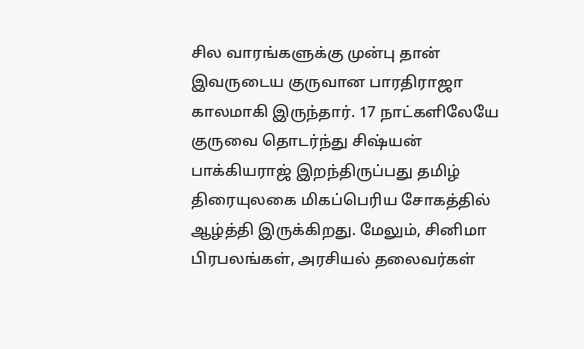சில வாரங்களுக்கு முன்பு தான் இவருடைய குருவான பாரதிராஜா காலமாகி இருந்தார். 17 நாட்களிலேயே குருவை தொடர்ந்து சிஷ்யன் பாக்கியராஜ் இறந்திருப்பது தமிழ் திரையுலகை மிகப்பெரிய சோகத்தில் ஆழ்த்தி இருக்கிறது. மேலும், சினிமா பிரபலங்கள், அரசியல் தலைவர்கள்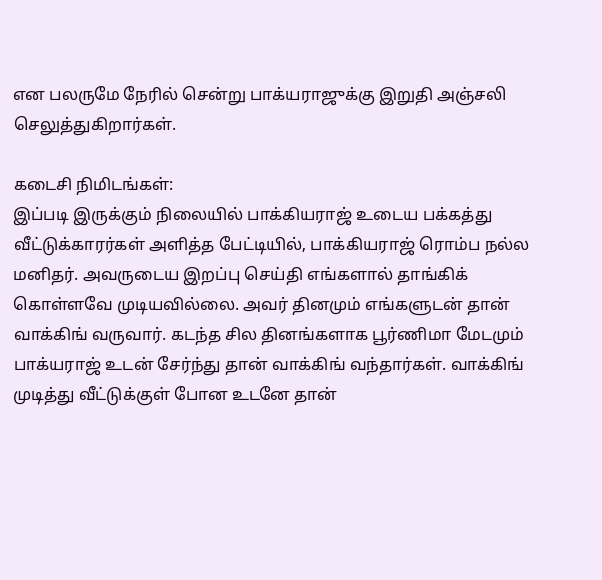என பலருமே நேரில் சென்று பாக்யராஜுக்கு இறுதி அஞ்சலி செலுத்துகிறார்கள்.

கடைசி நிமிடங்கள்:
இப்படி இருக்கும் நிலையில் பாக்கியராஜ் உடைய பக்கத்து வீட்டுக்காரர்கள் அளித்த பேட்டியில், பாக்கியராஜ் ரொம்ப நல்ல மனிதர். அவருடைய இறப்பு செய்தி எங்களால் தாங்கிக் கொள்ளவே முடியவில்லை. அவர் தினமும் எங்களுடன் தான் வாக்கிங் வருவார். கடந்த சில தினங்களாக பூர்ணிமா மேடமும் பாக்யராஜ் உடன் சேர்ந்து தான் வாக்கிங் வந்தார்கள். வாக்கிங் முடித்து வீட்டுக்குள் போன உடனே தான்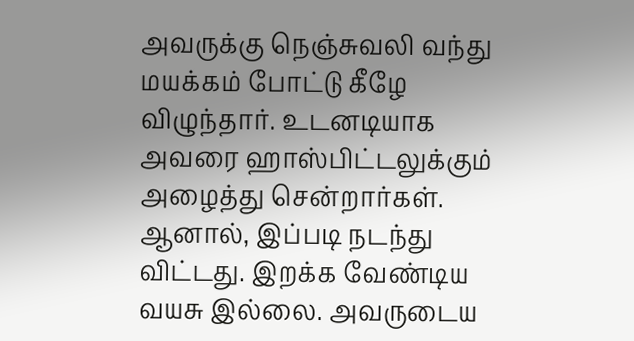அவருக்கு நெஞ்சுவலி வந்து மயக்கம் போட்டு கீழே விழுந்தார். உடனடியாக அவரை ஹாஸ்பிட்டலுக்கும் அழைத்து சென்றார்கள். ஆனால், இப்படி நடந்து விட்டது. இறக்க வேண்டிய வயசு இல்லை. அவருடைய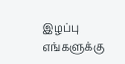இழப்பு எங்களுக்கு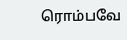ரொம்பவே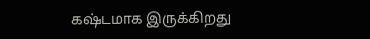கஷ்டமாக இருக்கிறது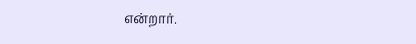என்றார்.